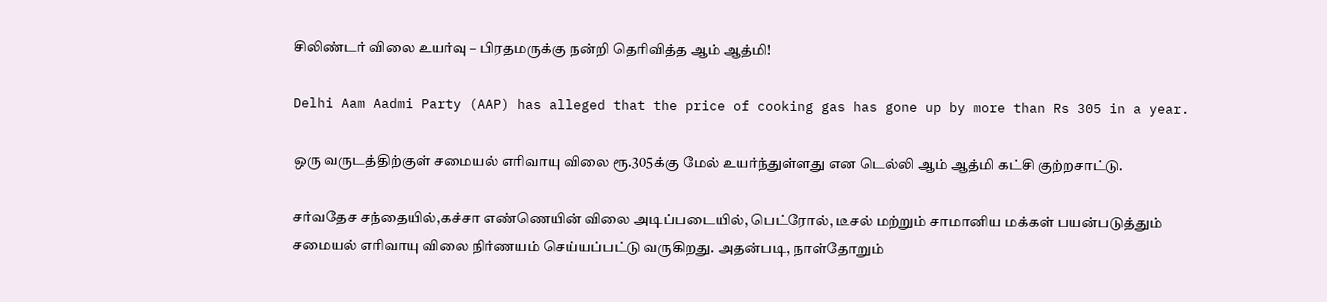சிலிண்டர் விலை உயர்வு – பிரதமருக்கு நன்றி தெரிவித்த ஆம் ஆத்மி!

Delhi Aam Aadmi Party (AAP) has alleged that the price of cooking gas has gone up by more than Rs 305 in a year.

ஒரு வருடத்திற்குள் சமையல் எரிவாயு விலை ரூ.305க்கு மேல் உயர்ந்துள்ளது என டெல்லி ஆம் ஆத்மி கட்சி குற்றசாட்டு.

சர்வதேச சந்தையில்,கச்சா எண்ணெயின் விலை அடிப்படையில், பெட்ரோல், டீசல் மற்றும் சாமானிய மக்கள் பயன்படுத்தும் சமையல் எரிவாயு விலை நிர்ணயம் செய்யப்பட்டு வருகிறது. அதன்படி, நாள்தோறும்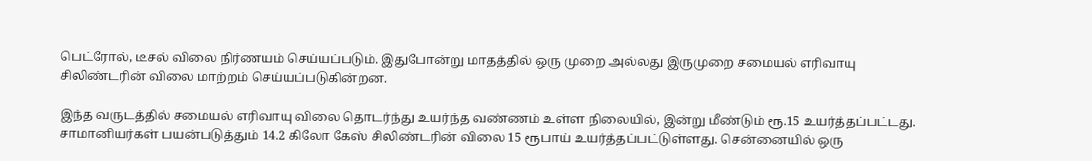பெட்ரோல், டீசல் விலை நிர்ணயம் செய்யப்படும். இதுபோன்று மாதத்தில் ஒரு முறை அல்லது இருமுறை சமையல் எரிவாயு சிலிண்டரின் விலை மாற்றம் செய்யப்படுகின்றன.

இந்த வருடத்தில் சமையல் எரிவாயு விலை தொடர்ந்து உயர்ந்த வண்ணம் உள்ள நிலையில், இன்று மீண்டும் ரூ.15 உயர்த்தப்பட்டது. சாமானியர்கள் பயன்படுத்தும் 14.2 கிலோ கேஸ் சிலிண்டரின் விலை 15 ரூபாய் உயர்த்தப்பட்டுள்ளது. சென்னையில் ஒரு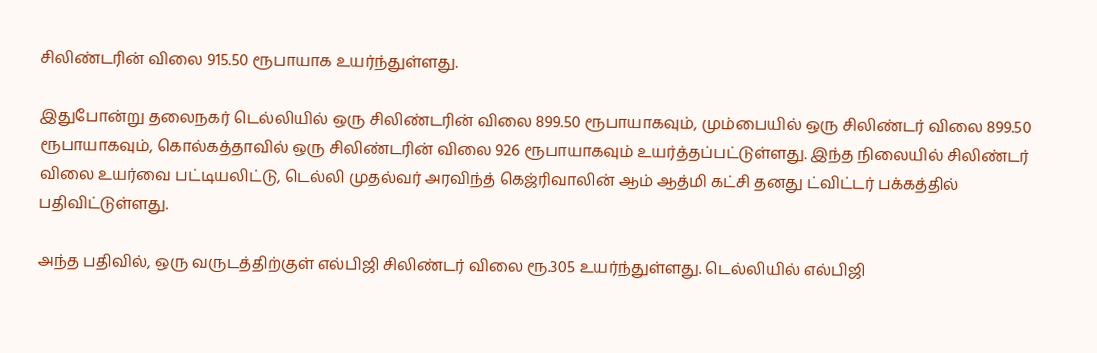சிலிண்டரின் விலை 915.50 ரூபாயாக உயர்ந்துள்ளது.

இதுபோன்று தலைநகர் டெல்லியில் ஒரு சிலிண்டரின் விலை 899.50 ரூபாயாகவும், மும்பையில் ஒரு சிலிண்டர் விலை 899.50 ரூபாயாகவும், கொல்கத்தாவில் ஒரு சிலிண்டரின் விலை 926 ரூபாயாகவும் உயர்த்தப்பட்டுள்ளது. இந்த நிலையில் சிலிண்டர் விலை உயர்வை பட்டியலிட்டு, டெல்லி முதல்வர் அரவிந்த் கெஜ்ரிவாலின் ஆம் ஆத்மி கட்சி தனது ட்விட்டர் பக்கத்தில் பதிவிட்டுள்ளது.

அந்த பதிவில், ஒரு வருடத்திற்குள் எல்பிஜி சிலிண்டர் விலை ரூ.305 உயர்ந்துள்ளது. டெல்லியில் எல்பிஜி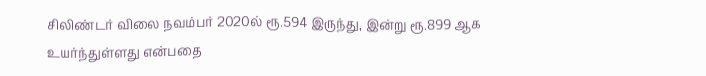சிலிண்டர் விலை நவம்பர் 2020ல் ரூ.594 இருந்து, இன்று ரூ.899 ஆக உயர்ந்துள்ளது என்பதை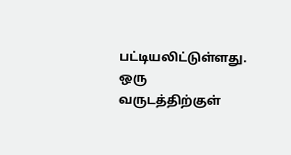பட்டியலிட்டுள்ளது. ஒரு வருடத்திற்குள்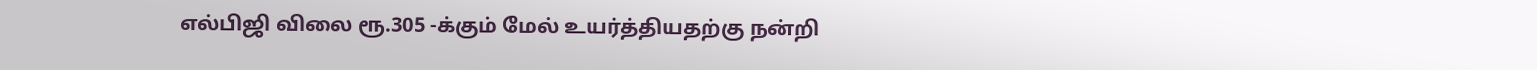எல்பிஜி விலை ரூ.305 -க்கும் மேல் உயர்த்தியதற்கு நன்றி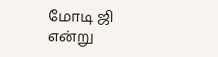மோடி ஜி என்று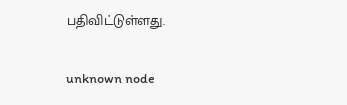பதிவிட்டுள்ளது.

unknown node